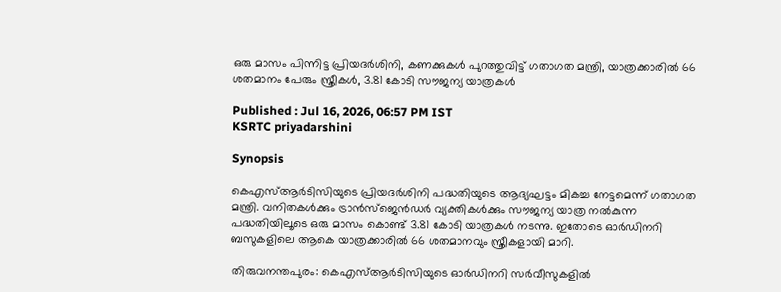ഒരു മാസം പിന്നിട്ട പ്രിയദര്‍ശിനി, കണക്കുകൾ പുറത്തുവിട്ട് ഗതാഗത മന്ത്രി, യാത്രക്കാരിൽ 66 ശതമാനം പേരും സ്ത്രീകൾ, 3.81 കോടി സൗജന്യ യാത്രകൾ

Published : Jul 16, 2026, 06:57 PM IST
KSRTC priyadarshini

Synopsis

കെഎസ്ആർടിസിയുടെ പ്രിയദർശിനി പദ്ധതിയുടെ ആദ്യഘട്ടം മികച്ച നേട്ടമെന്ന് ഗതാഗത മന്ത്രി. വനിതകൾക്കും ട്രാൻസ്ജെൻഡർ വ്യക്തികൾക്കും സൗജന്യ യാത്ര നൽകുന്ന പദ്ധതിയിലൂടെ ഒരു മാസം കൊണ്ട് 3.81 കോടി യാത്രകൾ നടന്നു. ഇതോടെ ഓർഡിനറി ബസുകളിലെ ആകെ യാത്രക്കാരിൽ 66 ശതമാനവും സ്ത്രീകളായി മാറി.

തിരുവനന്തപുരം: കെഎസ്ആർടിസിയുടെ ഓർഡിനറി സർവീസുകളിൽ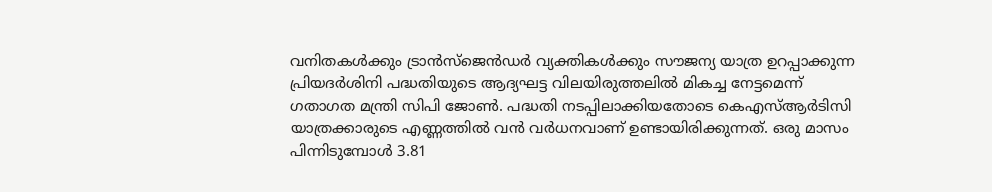വനിതകൾക്കും ട്രാൻസ്ജെൻഡർ വ്യക്തികൾക്കും സൗജന്യ യാത്ര ഉറപ്പാക്കുന്ന പ്രിയദർശിനി പദ്ധതിയുടെ ആദ്യഘട്ട വിലയിരുത്തലിൽ മികച്ച നേട്ടമെന്ന് ഗതാഗത മന്ത്രി സിപി ജോൺ. പദ്ധതി നടപ്പിലാക്കിയതോടെ കെഎസ്ആർടിസി യാത്രക്കാരുടെ എണ്ണത്തിൽ വൻ വർധനവാണ് ഉണ്ടായിരിക്കുന്നത്. ഒരു മാസം പിന്നിടുമ്പോൾ 3.81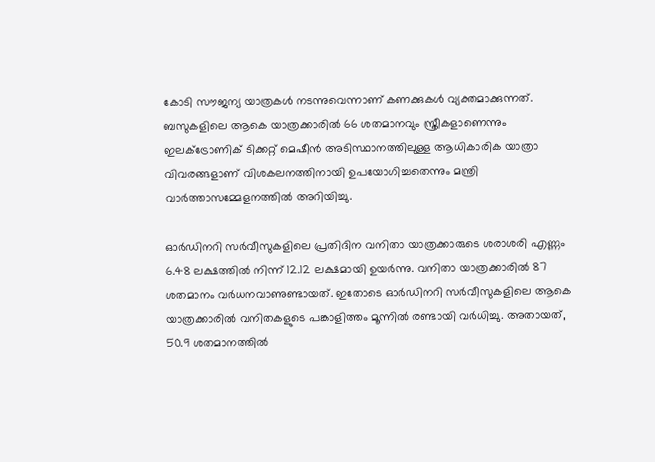കോടി സൗജന്യ യാത്രകൾ നടന്നുവെന്നാണ് കണക്കുകൾ വ്യക്തമാക്കുന്നത്. ബസുകളിലെ ആകെ യാത്രക്കാരിൽ 66 ശതമാനവും സ്ത്രീകളാണെന്നും ഇലക്ട്രോണിക് ടിക്കറ്റ് മെഷീൻ അടിസ്ഥാനത്തിലുള്ള ആധികാരിക യാത്രാ വിവരങ്ങളാണ് വിശകലനത്തിനായി ഉപയോഗിച്ചതെന്നും മന്ത്രി വാർത്താസമ്മേളനത്തിൽ അറിയിച്ചു.

ഓർഡിനറി സർവീസുകളിലെ പ്രതിദിന വനിതാ യാത്രക്കാരുടെ ശരാശരി എണ്ണം 6.48 ലക്ഷത്തിൽ നിന്ന് 12.12 ലക്ഷമായി ഉയർന്നു. വനിതാ യാത്രക്കാരിൽ 87 ശതമാനം വർധനവാണുണ്ടായത്. ഇതോടെ ഓർഡിനറി സർവീസുകളിലെ ആകെ യാത്രക്കാരിൽ വനിതകളുടെ പങ്കാളിത്തം മൂന്നിൽ രണ്ടായി വർധിച്ചു. അതായത്, 50.9 ശതമാനത്തിൽ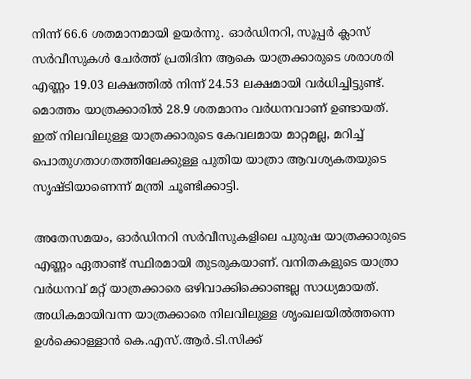നിന്ന് 66.6 ശതമാനമായി ഉയർന്നു. ഓർഡിനറി, സൂപ്പർ ക്ലാസ് സർവീസുകൾ ചേർത്ത് പ്രതിദിന ആകെ യാത്രക്കാരുടെ ശരാശരി എണ്ണം 19.03 ലക്ഷത്തിൽ നിന്ന് 24.53 ലക്ഷമായി വർധിച്ചിട്ടുണ്ട്. മൊത്തം യാത്രക്കാരിൽ 28.9 ശതമാനം വർധനവാണ് ഉണ്ടായത്. ഇത് നിലവിലുള്ള യാത്രക്കാരുടെ കേവലമായ മാറ്റമല്ല, മറിച്ച് പൊതുഗതാഗതത്തിലേക്കുള്ള പുതിയ യാത്രാ ആവശ്യകതയുടെ സൃഷ്ടിയാണെന്ന് മന്ത്രി ചൂണ്ടിക്കാട്ടി.

അതേസമയം, ഓർഡിനറി സർവീസുകളിലെ പുരുഷ യാത്രക്കാരുടെ എണ്ണം ഏതാണ്ട് സ്ഥിരമായി തുടരുകയാണ്. വനിതകളുടെ യാത്രാ വർധനവ് മറ്റ് യാത്രക്കാരെ ഒഴിവാക്കിക്കൊണ്ടല്ല സാധ്യമായത്. അധികമായിവന്ന യാത്രക്കാരെ നിലവിലുള്ള ശൃംഖലയിൽത്തന്നെ ഉൾക്കൊള്ളാൻ കെ.എസ്.ആർ.ടി.സിക്ക്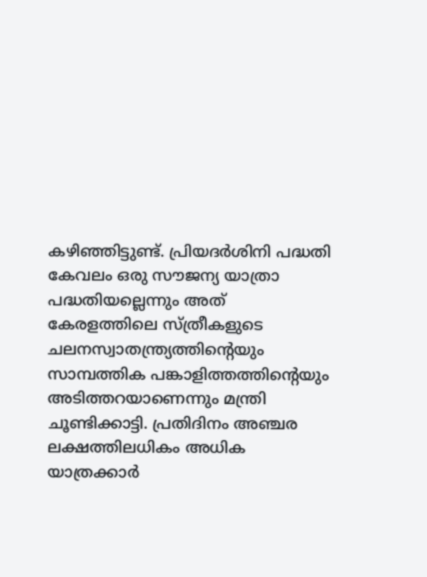കഴിഞ്ഞിട്ടുണ്ട്. പ്രിയദർശിനി പദ്ധതി കേവലം ഒരു സൗജന്യ യാത്രാ പദ്ധതിയല്ലെന്നും അത് കേരളത്തിലെ സ്ത്രീകളുടെ ചലനസ്വാതന്ത്ര്യത്തിന്റെയും സാമ്പത്തിക പങ്കാളിത്തത്തിന്റെയും അടിത്തറയാണെന്നും മന്ത്രി ചൂണ്ടിക്കാട്ടി. പ്രതിദിനം അഞ്ചര ലക്ഷത്തിലധികം അധിക യാത്രക്കാർ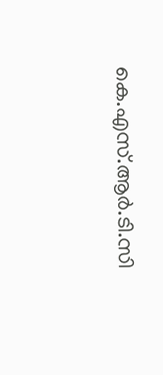കെ.എസ്.ആർ.ടി.സി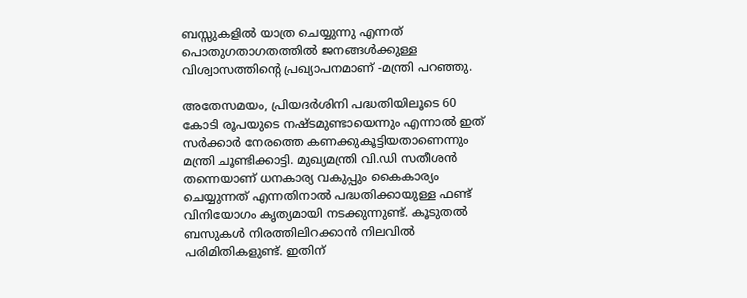ബസ്സുകളിൽ യാത്ര ചെയ്യുന്നു എന്നത് പൊതുഗതാഗതത്തിൽ ജനങ്ങൾക്കുള്ള വിശ്വാസത്തിന്റെ പ്രഖ്യാപനമാണ് -മന്ത്രി പറഞ്ഞു.

അതേസമയം, പ്രിയദർശിനി പദ്ധതിയിലൂടെ 60 കോടി രൂപയുടെ നഷ്ടമുണ്ടായെന്നും എന്നാൽ ഇത് സർക്കാർ നേരത്തെ കണക്കുകൂട്ടിയതാണെന്നും മന്ത്രി ചൂണ്ടിക്കാട്ടി. മുഖ്യമന്ത്രി വി.ഡി സതീശൻ തന്നെയാണ് ധനകാര്യ വകുപ്പും കൈകാര്യം ചെയ്യുന്നത് എന്നതിനാൽ പദ്ധതിക്കായുള്ള ഫണ്ട് വിനിയോഗം കൃത്യമായി നടക്കുന്നുണ്ട്. കൂടുതൽ ബസുകൾ നിരത്തിലിറക്കാൻ നിലവിൽ പരിമിതികളുണ്ട്. ഇതിന്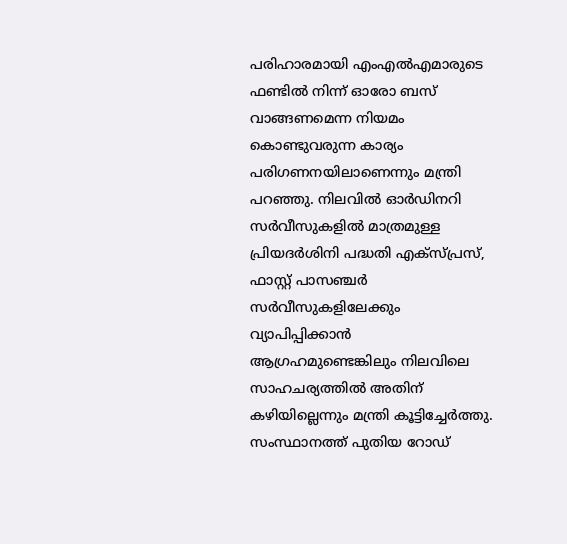പരിഹാരമായി എംഎൽഎമാരുടെ ഫണ്ടിൽ നിന്ന് ഓരോ ബസ് വാങ്ങണമെന്ന നിയമം കൊണ്ടുവരുന്ന കാര്യം പരിഗണനയിലാണെന്നും മന്ത്രി പറഞ്ഞു. നിലവിൽ ഓർഡിനറി സർവീസുകളിൽ മാത്രമുള്ള പ്രിയദർശിനി പദ്ധതി എക്സ്പ്രസ്, ഫാസ്റ്റ് പാസഞ്ചർ സർവീസുകളിലേക്കും വ്യാപിപ്പിക്കാൻ ആഗ്രഹമുണ്ടെങ്കിലും നിലവിലെ സാഹചര്യത്തിൽ അതിന് കഴിയില്ലെന്നും മന്ത്രി കൂട്ടിച്ചേർത്തു. സംസ്ഥാനത്ത് പുതിയ റോഡ്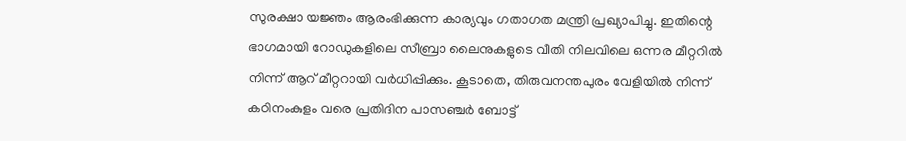സുരക്ഷാ യജ്ഞം ആരംഭിക്കുന്ന കാര്യവും ഗതാഗത മന്ത്രി പ്രഖ്യാപിച്ചു. ഇതിന്റെ ഭാഗമായി റോഡുകളിലെ സീബ്രാ ലൈനുകളുടെ വീതി നിലവിലെ ഒന്നര മീറ്ററിൽ നിന്ന് ആറ് മീറ്ററായി വർധിപ്പിക്കും. കൂടാതെ, തിരുവനന്തപുരം വേളിയിൽ നിന്ന് കഠിനംകുളം വരെ പ്രതിദിന പാസഞ്ചർ ബോട്ട്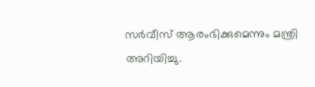സർവീസ് ആരംഭിക്കുമെന്നും മന്ത്രി അറിയിച്ചു.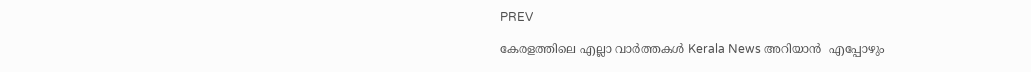PREV

കേരളത്തിലെ എല്ലാ വാർത്തകൾ Kerala News അറിയാൻ  എപ്പോഴും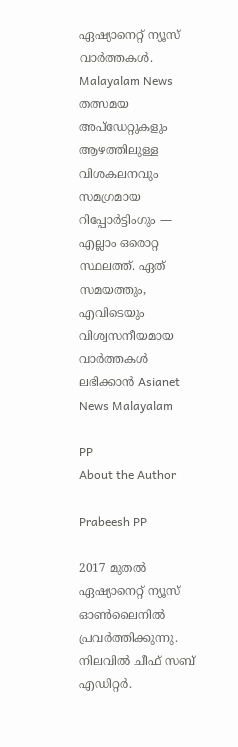ഏഷ്യാനെറ്റ് ന്യൂസ് വാർത്തകൾ.  Malayalam News   തത്സമയ അപ്‌ഡേറ്റുകളും ആഴത്തിലുള്ള വിശകലനവും സമഗ്രമായ റിപ്പോർട്ടിംഗും — എല്ലാം ഒരൊറ്റ സ്ഥലത്ത്. ഏത് സമയത്തും, എവിടെയും വിശ്വസനീയമായ വാർത്തകൾ ലഭിക്കാൻ Asianet News Malayalam

PP
About the Author

Prabeesh PP

2017 മുതല്‍ ഏഷ്യാനെറ്റ് ന്യൂസ് ഓണ്‍ലൈനില്‍ പ്രവര്‍ത്തിക്കുന്നു. നിലവില്‍ ചീഫ് സബ് എഡിറ്റര്‍.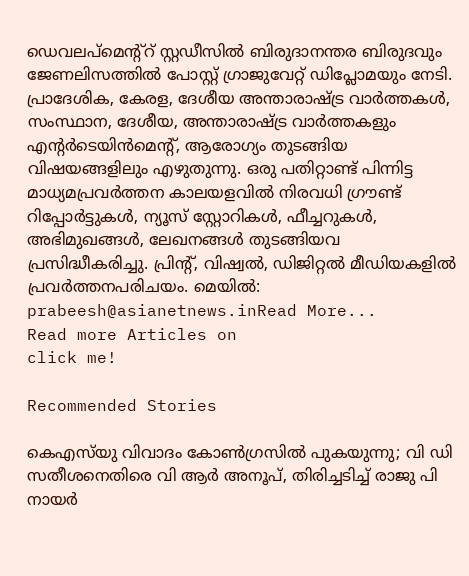ഡെവലപ്മെന്റ്റ് സ്റ്റഡീസിൽ ബിരുദാനന്തര ബിരുദവും ജേണലിസത്തില്‍ പോസ്റ്റ് ഗ്രാജുവേറ്റ് ഡിപ്ലോമയും നേടി. പ്രാദേശിക, കേരള, ദേശീയ അന്താരാഷ്ട്ര വാർത്തകൾ, സംസ്ഥാന, ദേശീയ, അന്താരാഷ്ട്ര വാര്‍ത്തകളും എന്റര്‍ടെയിന്‍മെന്റ്, ആരോഗ്യം തുടങ്ങിയ വിഷയങ്ങളിലും എഴുതുന്നു. ഒരു പതിറ്റാണ്ട് പിന്നിട്ട മാധ്യമപ്രവര്‍ത്തന കാലയളവില്‍ നിരവധി ഗ്രൗണ്ട് റിപ്പോര്‍ട്ടുകള്‍, ന്യൂസ് സ്റ്റോറികള്‍, ഫീച്ചറുകള്‍, അഭിമുഖങ്ങള്‍, ലേഖനങ്ങള്‍ തുടങ്ങിയവ പ്രസിദ്ധീകരിച്ചു. പ്രിന്റ്, വിഷ്വല്‍, ഡിജിറ്റല്‍ മീഡിയകളില്‍ പ്രവര്‍ത്തനപരിചയം. മെയില്‍: prabeesh@asianetnews.inRead More...
Read more Articles on
click me!

Recommended Stories

കെഎസ്‌യു വിവാദം കോൺഗ്രസിൽ പുകയുന്നു; വി ഡി സതീശനെതിരെ വി ആർ അനൂപ്, തിരിച്ചടിച്ച് രാജു പി നായർ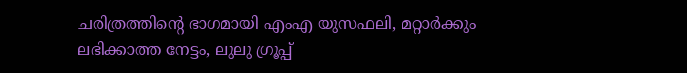ചരിത്രത്തിന്റെ ഭാഗമായി എംഎ യുസഫലി, മറ്റാര്‍ക്കും ലഭിക്കാത്ത നേട്ടം, ലുലു ഗ്രൂപ്പ്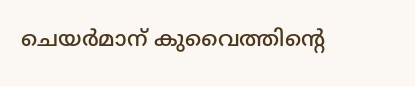ചെയര്‍മാന് കുവൈത്തിന്റെ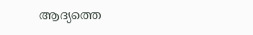ആദ്യത്തെ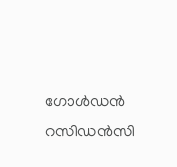ഗോൾഡൻ റസിഡൻസി